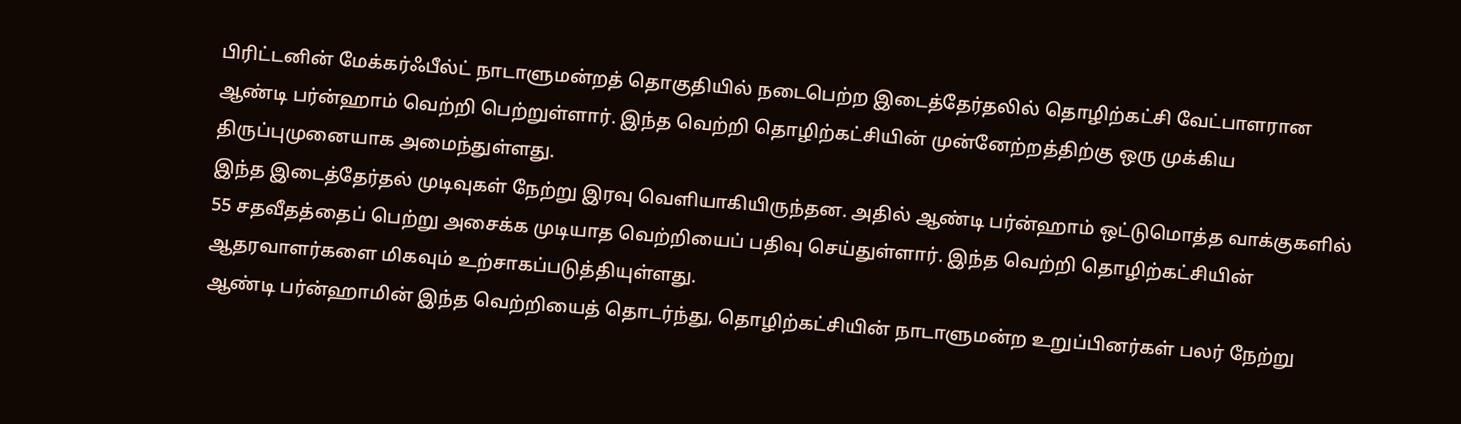பிரிட்டனின் மேக்கர்ஃபீல்ட் நாடாளுமன்றத் தொகுதியில் நடைபெற்ற இடைத்தேர்தலில் தொழிற்கட்சி வேட்பாளரான ஆண்டி பர்ன்ஹாம் வெற்றி பெற்றுள்ளார். இந்த வெற்றி தொழிற்கட்சியின் முன்னேற்றத்திற்கு ஒரு முக்கிய திருப்புமுனையாக அமைந்துள்ளது.
இந்த இடைத்தேர்தல் முடிவுகள் நேற்று இரவு வெளியாகியிருந்தன. அதில் ஆண்டி பர்ன்ஹாம் ஒட்டுமொத்த வாக்குகளில் 55 சதவீதத்தைப் பெற்று அசைக்க முடியாத வெற்றியைப் பதிவு செய்துள்ளார். இந்த வெற்றி தொழிற்கட்சியின் ஆதரவாளர்களை மிகவும் உற்சாகப்படுத்தியுள்ளது.
ஆண்டி பர்ன்ஹாமின் இந்த வெற்றியைத் தொடர்ந்து, தொழிற்கட்சியின் நாடாளுமன்ற உறுப்பினர்கள் பலர் நேற்று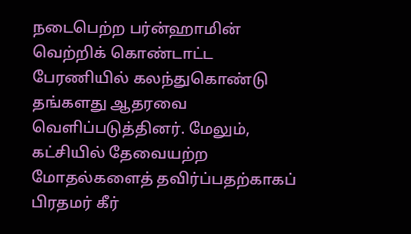நடைபெற்ற பர்ன்ஹாமின் வெற்றிக் கொண்டாட்ட பேரணியில் கலந்துகொண்டு தங்களது ஆதரவை வெளிப்படுத்தினர். மேலும், கட்சியில் தேவையற்ற மோதல்களைத் தவிர்ப்பதற்காகப் பிரதமர் கீர்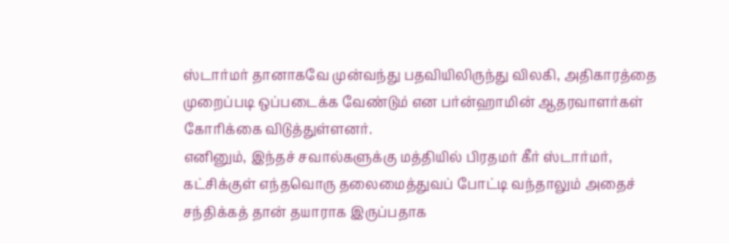ஸ்டார்மர் தானாகவே முன்வந்து பதவியிலிருந்து விலகி, அதிகாரத்தை முறைப்படி ஒப்படைக்க வேண்டும் என பர்ன்ஹாமின் ஆதரவாளர்கள் கோரிக்கை விடுத்துள்ளனர்.
எனினும், இந்தச் சவால்களுக்கு மத்தியில் பிரதமர் கீர் ஸ்டார்மர், கட்சிக்குள் எந்தவொரு தலைமைத்துவப் போட்டி வந்தாலும் அதைச் சந்திக்கத் தான் தயாராக இருப்பதாக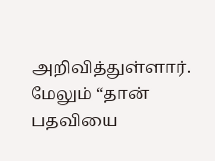அறிவித்துள்ளார். மேலும் “தான் பதவியை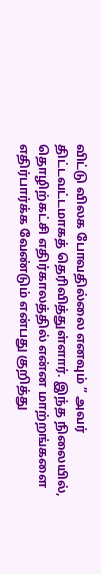விட்டு விலக போவதில்லை எனவும் ” அவர் திட்டவட்டமாகத் தெரிவித்துள்ளார். இந்த நிலையில், தொழிற்கட்சி எதிர்காலத்தில் என்ன மாற்றங்களை எதிர்பார்க்க வேண்டும் என்பது குறித்து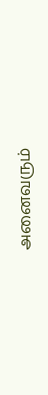அனைவரும்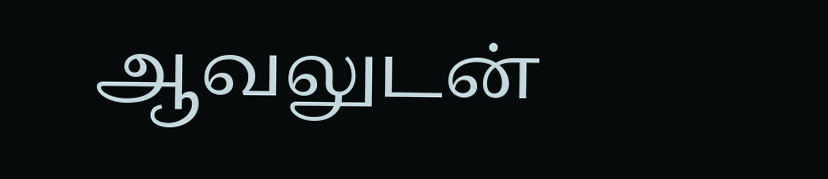ஆவலுடன்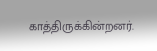காத்திருக்கின்றனர்.